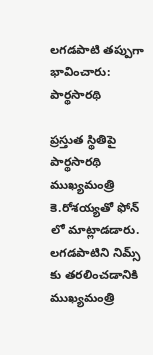లగడపాటి తప్పుగా భావించారు: పార్థసారథి

ప్రస్తుత స్థితిపై పార్థసారథి ముఖ్యమంత్రి కె.రోశయ్యతో ఫోన్ లో మాట్లాడడారు. లగడపాటిని నిమ్స్ కు తరలించడానికి ముఖ్యమంత్రి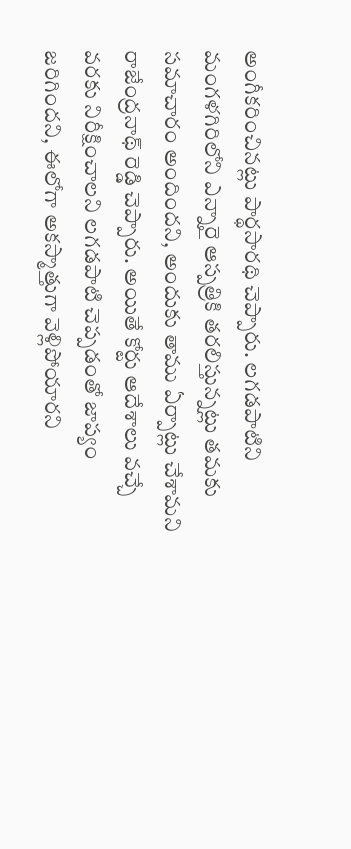అంగీకరించినట్లు పార్థసారథి చెప్పారు. లగడపాటిని మంగళగిరిలోని ఎన్నారై ఆస్పత్రికి తరలిస్తున్నట్లు తమకు సమాచారం అందిందని, అందుకు తాము ఏర్పాట్లు చేశామని రాజేంద్రనాథ్ రెడ్డి చెప్పారు. అయితే కోర్టు ఆదేశాలు వచ్చే వరకు నిరీక్షించాలని లగడపాటి చెప్పడంతో జాప్యం జరిగిందని, ఈలోగా అకస్మాత్తుగా వెళ్లిపోయారని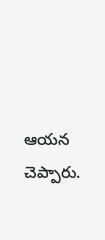ఆయన చెప్పారు.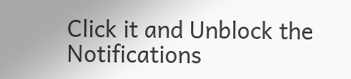Click it and Unblock the Notifications